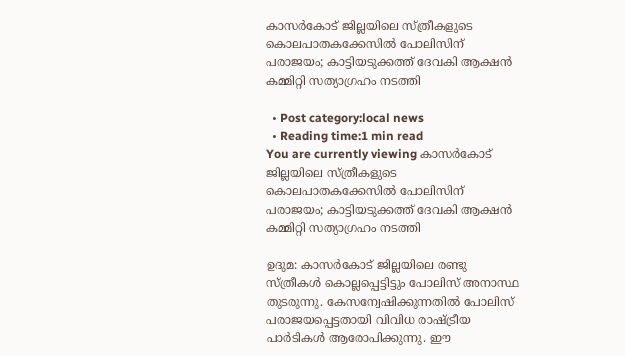കാസര്‍കോട് ജില്ലയിലെ സ്ത്രീകളുടെ കൊലപാതകക്കേസില്‍ പോലിസിന് പരാജയം; കാട്ടിയടുക്കത്ത് ദേവകി ആക്ഷന്‍ കമ്മിറ്റി സത്യാഗ്രഹം നടത്തി

  • Post category:local news
  • Reading time:1 min read
You are currently viewing കാസര്‍കോട് ജില്ലയിലെ സ്ത്രീകളുടെ കൊലപാതകക്കേസില്‍ പോലിസിന് പരാജയം; കാട്ടിയടുക്കത്ത് ദേവകി ആക്ഷന്‍ കമ്മിറ്റി സത്യാഗ്രഹം നടത്തി

ഉദുമ: കാസര്‍കോട് ജില്ലയിലെ രണ്ടു സ്ത്രീകള്‍ കൊല്ലപ്പെട്ടിട്ടും പോലിസ് അനാസ്ഥ തുടരുന്നു. കേസന്വേഷിക്കുന്നതില്‍ പോലിസ് പരാജയപ്പെട്ടതായി വിവിധ രാഷ്ട്രീയ പാര്‍ടികള്‍ ആരോപിക്കുന്നു. ഈ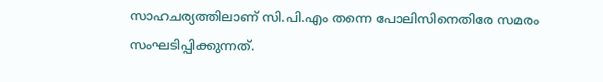സാഹചര്യത്തിലാണ് സി.പി.എം തന്നെ പോലിസിനെതിരേ സമരം സംഘടിപ്പിക്കുന്നത്.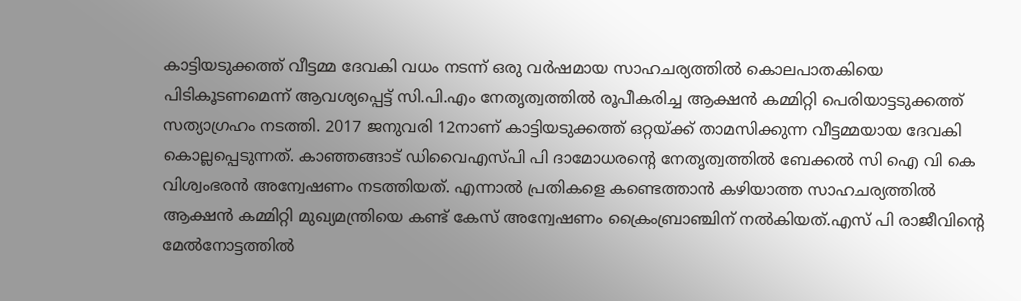കാട്ടിയടുക്കത്ത് വീട്ടമ്മ ദേവകി വധം നടന്ന് ഒരു വര്‍ഷമായ സാഹചര്യത്തില്‍ കൊലപാതകിയെ പിടികൂടണമെന്ന് ആവശ്യപ്പെട്ട് സി.പി.എം നേതൃത്വത്തില്‍ രൂപീകരിച്ച ആക്ഷന്‍ കമ്മിറ്റി പെരിയാട്ടടുക്കത്ത് സത്യാഗ്രഹം നടത്തി. 2017 ജനുവരി 12നാണ് കാട്ടിയടുക്കത്ത് ഒറ്റയ്ക്ക് താമസിക്കുന്ന വീട്ടമ്മയായ ദേവകി കൊല്ലപ്പെടുന്നത്. കാഞ്ഞങ്ങാട് ഡിവൈഎസ്പി പി ദാമോധരന്റെ നേതൃത്വത്തില്‍ ബേക്കല്‍ സി ഐ വി കെ വിശ്വംഭരന്‍ അന്വേഷണം നടത്തിയത്. എന്നാല്‍ പ്രതികളെ കണ്ടെത്താന്‍ കഴിയാത്ത സാഹചര്യത്തില്‍ ആക്ഷന്‍ കമ്മിറ്റി മുഖ്യമന്ത്രിയെ കണ്ട് കേസ് അന്വേഷണം ക്രൈംബ്രാഞ്ചിന് നല്‍കിയത്.എസ് പി രാജീവിന്റെ മേല്‍നോട്ടത്തില്‍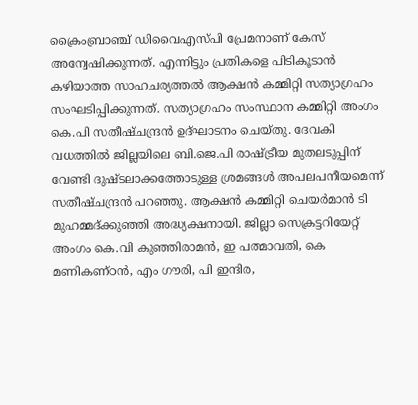ക്രൈംബ്രാഞ്ച് ഡിവൈഎസ്പി പ്രേമനാണ് കേസ് അന്വേഷിക്കുന്നത്. എന്നിട്ടും പ്രതികളെ പിടികൂടാന്‍ കഴിയാത്ത സാഹചര്യത്തല്‍ ആക്ഷന്‍ കമ്മിറ്റി സത്യാഗ്രഹം സംഘടിപ്പിക്കുന്നത്. സത്യാഗ്രഹം സംസ്ഥാന കമ്മിറ്റി അംഗം കെ.പി സതീഷ്ചന്ദ്രന്‍ ഉദ്ഘാടനം ചെയ്തു. ദേവകി വധത്തില്‍ ജില്ലയിലെ ബി.ജെ.പി രാഷ്ട്രീയ മുതലടുപ്പിന് വേണ്ടി ദുഷ്ടലാക്കത്തോടുള്ള ശ്രമങ്ങള്‍ അപലപനീയമെന്ന് സതീഷ്ചന്ദ്രന്‍ പറഞ്ഞു. ആക്ഷന്‍ കമ്മിറ്റി ചെയര്‍മാന്‍ ടി മുഹമ്മദ്ക്കുഞ്ഞി അദ്ധ്യക്ഷനായി. ജില്ലാ സെക്രട്ടറിയേറ്റ് അംഗം കെ.വി കുഞ്ഞിരാമന്‍, ഇ പത്മാവതി, കെ മണികണ്ഠന്‍, എം ഗൗരി, പി ഇന്ദിര,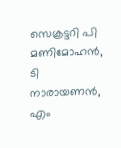സെക്രട്ടറി പി മണിമോഹന്‍, ടി നാരായണന്‍, എം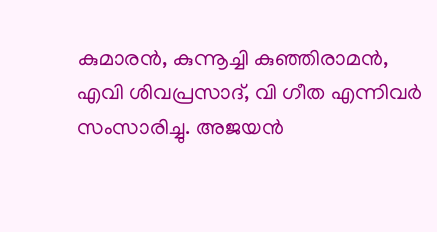കുമാരന്‍, കുന്നൂച്ചി കുഞ്ഞിരാമന്‍, എവി ശിവപ്രസാദ്, വി ഗീത എന്നിവര്‍ സംസാരിച്ചു. അജയന്‍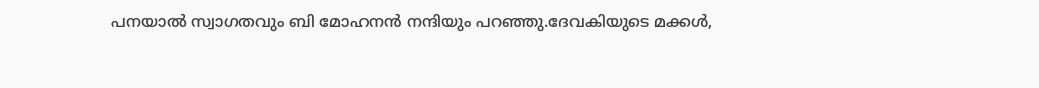പനയാല്‍ സ്വാഗതവും ബി മോഹനന്‍ നന്ദിയും പറഞ്ഞു.ദേവകിയുടെ മക്കള്‍,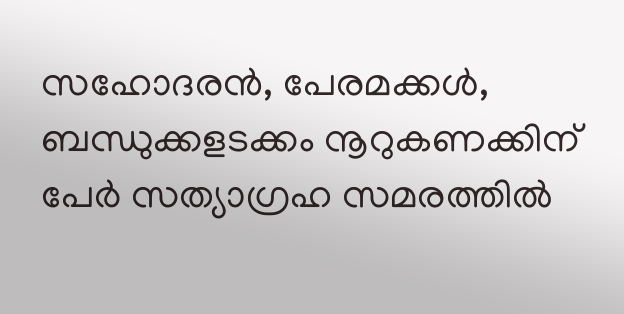സഹോദരന്‍, പേരമക്കള്‍, ബന്ധുക്കളടക്കം നൂറുകണക്കിന് പേര്‍ സത്യാഗ്രഹ സമരത്തില്‍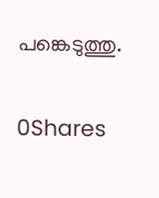പങ്കെടുത്തു.

0Shares